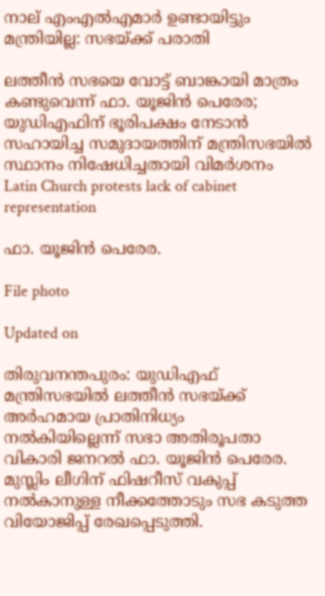നാല് എംഎൽഎമാർ ഉണ്ടായിട്ടും മന്ത്രിയില്ല: സഭയ്ക്ക് പരാതി

ലത്തീൻ സഭയെ വോട്ട് ബാങ്കായി മാത്രം കണ്ടുവെന്ന് ഫാ. യൂജിൻ പെരേര; യുഡിഎഫിന് ഭൂരിപക്ഷം നേടാൻ സഹായിച്ച സമുദായത്തിന് മന്ത്രിസഭയിൽ സ്ഥാനം നിഷേധിച്ചതായി വിമർശനം
Latin Church protests lack of cabinet representation

ഫാ. യൂജിൻ പെരേര.

File photo

Updated on

തിരുവനന്തപുരം: യുഡിഎഫ് മന്ത്രിസഭയിൽ ലത്തീൻ സഭയ്ക്ക് അർഹമായ പ്രാതിനിധ്യം നൽകിയില്ലെന്ന് ‌സഭാ അതിരൂപതാ വികാരി ജനറൽ ഫാ. യൂജിൻ പെരേര. മുസ്ലിം ലീഗിന് ഫിഷറീസ് വകുപ്പ് നൽകാനുള്ള നീക്കത്തോടും സഭ കടുത്ത വിയോജിപ്പ് രേഖപ്പെടുത്തി.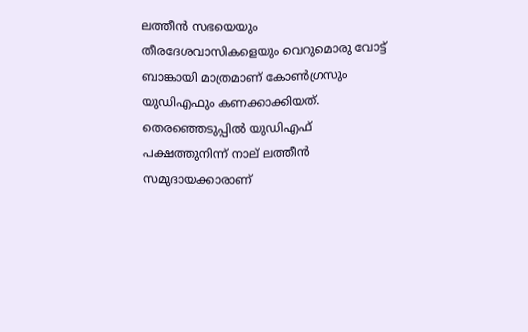ലത്തീൻ സഭയെയും തീരദേശവാസികളെയും വെറുമൊരു വോട്ട് ബാങ്കായി മാത്രമാണ് കോൺഗ്രസും യുഡിഎഫും കണക്കാക്കിയത്. തെരഞ്ഞെടുപ്പിൽ യുഡിഎഫ് പക്ഷത്തുനിന്ന് നാല് ലത്തീൻ സമുദായക്കാരാണ്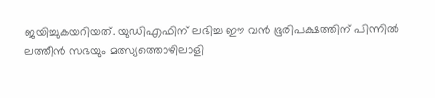ജയിച്ചുകയറിയത്. യുഡിഎഫിന് ലഭിച്ച ഈ വൻ ഭൂരിപക്ഷത്തിന് പിന്നിൽ ലത്തീൻ സഭയും മത്സ്യത്തൊഴിലാളി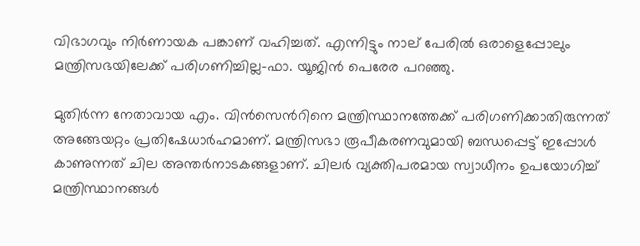വിഭാഗവും നിർണായക പങ്കാണ് വഹിച്ചത്. എന്നിട്ടും നാല് പേരിൽ ഒരാളെപ്പോലും മന്ത്രിസഭയിലേക്ക് പരിഗണിച്ചില്ല-ഫാ. യൂജിൻ പെരേര പറഞ്ഞു.

മുതിർന്ന നേതാവായ എം. വിൻസെന്‍റിനെ മന്ത്രിസ്ഥാനത്തേക്ക് പരിഗണിക്കാതിരുന്നത് അങ്ങേയറ്റം പ്രതിഷേധാർഹമാണ്. മന്ത്രിസഭാ രൂപീകരണവുമായി ബന്ധപ്പെട്ട് ഇപ്പോൾ കാണുന്നത് ചില അന്തർനാടകങ്ങളാണ്. ചിലർ വ്യക്തിപരമായ സ്വാധീനം ഉപയോഗിച്ച് മന്ത്രിസ്ഥാനങ്ങൾ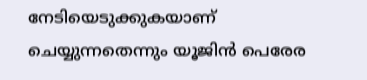നേടിയെടുക്കുകയാണ് ചെയ്യുന്നതെന്നും യൂജിൻ പെരേര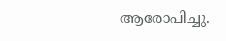ആരോപിച്ചു.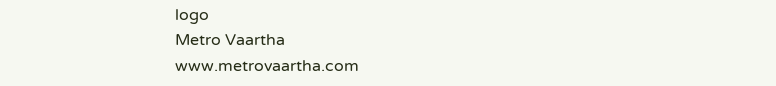logo
Metro Vaartha
www.metrovaartha.com